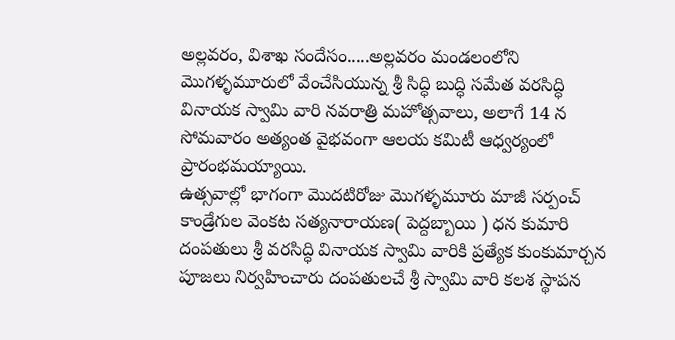అల్లవరం, విశాఖ సందేసం.....అల్లవరం మండలంలోని మొగళ్ళమూరులో వేంచేసియున్న శ్రీ సిద్ధి బుద్ధి సమేత వరసిద్ధి వినాయక స్వామి వారి నవరాత్రి మహోత్సవాలు, అలాగే 14 న సోమవారం అత్యంత వైభవంగా ఆలయ కమిటీ ఆధ్వర్యంలో ప్రారంభమయ్యాయి.
ఉత్సవాల్లో భాగంగా మొదటిరోజు మొగళ్ళమూరు మాజీ సర్పంచ్ కాండ్రేగుల వెంకట సత్యనారాయణ( పెద్దబ్బాయి ) ధన కుమారి దంపతులు శ్రీ వరసిద్ధి వినాయక స్వామి వారికి ప్రత్యేక కుంకుమార్చన పూజలు నిర్వహించారు దంపతులచే శ్రీ స్వామి వారి కలశ స్థాపన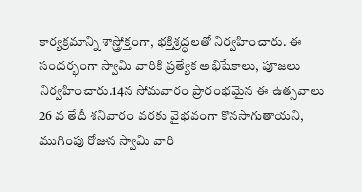కార్యక్రమాన్ని శాస్త్రోక్తంగా, భక్తిశ్రద్ధలతో నిర్వహించారు. ఈ సందర్భంగా స్వామి వారికి ప్రత్యేక అభిషేకాలు, పూజలు నిర్వహించారు.14న సోమవారం ప్రారంభమైన ఈ ఉత్సవాలు 26 వ తేదీ శనివారం వరకు వైభవంగా కొనసాగుతాయని, ముగింపు రోజున స్వామి వారి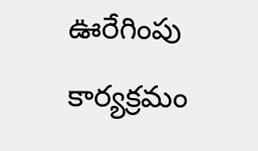ఊరేగింపు కార్యక్రమం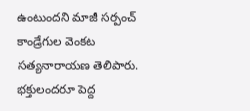ఉంటుందని మాజీ సర్పంచ్ కాండ్రేగుల వెంకట సత్యనారాయణ తెలిపారు.
భక్తులందరూ పెద్ద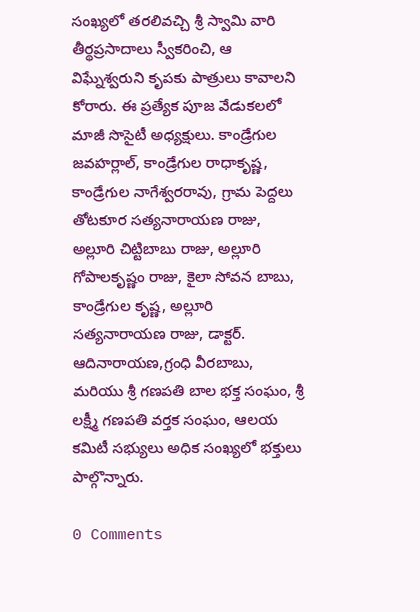సంఖ్యలో తరలివచ్చి శ్రీ స్వామి వారి తీర్థప్రసాదాలు స్వీకరించి, ఆ విఘ్నేశ్వరుని కృపకు పాత్రులు కావాలని కోరారు. ఈ ప్రత్యేక పూజ వేడుకలలో మాజీ సొసైటీ అధ్యక్షులు. కాండ్రేగుల జవహర్లాల్, కాండ్రేగుల రాధాకృష్ణ, కాండ్రేగుల నాగేశ్వరరావు, గ్రామ పెద్దలు తోటకూర సత్యనారాయణ రాజు, అల్లూరి చిట్టిబాబు రాజు, అల్లూరి గోపాలకృష్ణం రాజు, కైలా సోవన బాబు, కాండ్రేగుల కృష్ణ, అల్లూరి సత్యనారాయణ రాజు, డాక్టర్. ఆదినారాయణ,గ్రంధి వీరబాబు, మరియు శ్రీ గణపతి బాల భక్త సంఘం, శ్రీ లక్ష్మీ గణపతి వర్తక సంఘం, ఆలయ కమిటీ సభ్యులు అధిక సంఖ్యలో భక్తులు పాల్గొన్నారు.

0 Comments